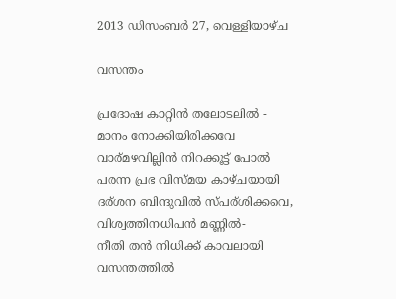2013 ഡിസംബർ 27, വെള്ളിയാഴ്‌ച

വസന്തം

പ്രദോഷ കാറ്റിന്‍ തലോടലില്‍ -
മാനം നോക്കിയിരിക്കവേ
വാര്മഴവില്ലിന്‍ നിറക്കൂട്ട് പോല്‍
പരന്ന പ്രഭ വിസ്മയ കാഴ്ചയായി
ദര്ശന ബിന്ദുവില്‍ സ്പര്ശിക്കവെ,
വിശ്വത്തിനധിപന്‍ മണ്ണില്‍-
നീതി തന്‍ നിധിക്ക് കാവലായി
വസന്തത്തില്‍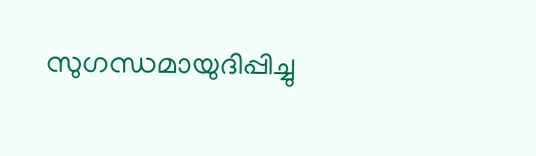സുഗന്ധമായുദിപ്പിച്ചു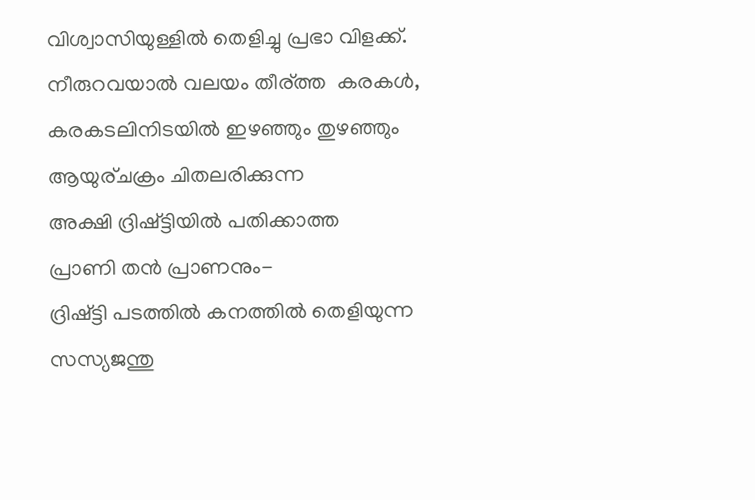വിശ്വാസിയുള്ളില്‍ തെളിച്ചു പ്രഭാ വിളക്ക്.
നീരുറവയാല്‍ വലയം തീര്ത്ത  കരകള്‍,
കരകടലിനിടയില്‍ ഇഴഞ്ഞും തുഴഞ്ഞും
ആയുര്ചക്രം ചിതലരിക്കുന്ന
അക്ഷി ദ്രിഷ്ട്ടിയില്‍ പതിക്കാത്ത
പ്രാണി തന്‍ പ്രാണനും-
ദ്രിഷ്ട്ടി പടത്തില്‍ കനത്തില്‍ തെളിയുന്ന
സസ്യജന്തു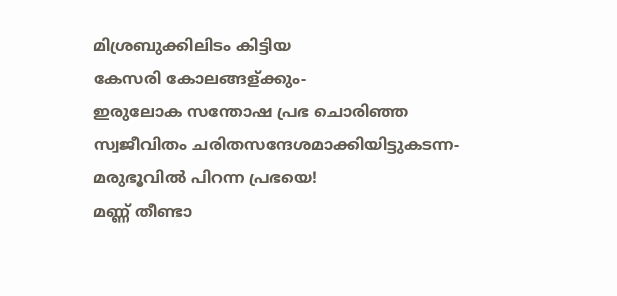മിശ്രബുക്കിലിടം കിട്ടിയ
കേസരി കോലങ്ങള്ക്കും-
ഇരുലോക സന്തോഷ പ്രഭ ചൊരിഞ്ഞ
സ്വജീവിതം ചരിതസന്ദേശമാക്കിയിട്ടുകടന്ന-
മരുഭൂവില്‍ പിറന്ന പ്രഭയെ!
മണ്ണ് തീണ്ടാ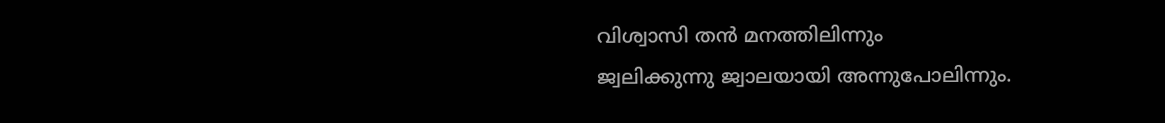വിശ്വാസി തന്‍ മനത്തിലിന്നും
ജ്വലിക്കുന്നു ജ്വാലയായി അന്നുപോലിന്നും.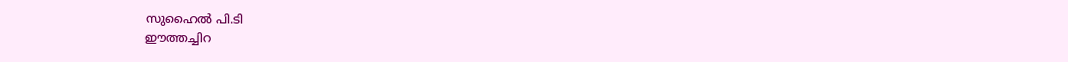സുഹൈല്‍ പി.ടി
ഈത്തച്ചിറ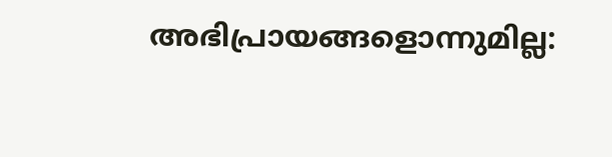അഭിപ്രായങ്ങളൊന്നുമില്ല: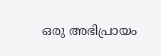ഒരു അഭിപ്രായം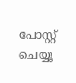പോസ്റ്റ് ചെയ്യൂ